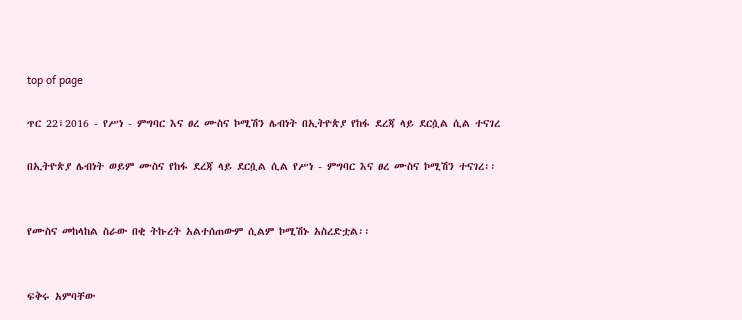top of page

ጥር 22፣2016 - የሥነ - ምግባር እና ፀረ ሙስና ኮሚሽን ሌብነት በኢትዮጵያ የከፋ ደረጃ ላይ ደርሷል ሲል ተናገረ

በኢትዮጵያ ሌብነት ወይም ሙስና የከፋ ደረጃ ላይ ደርሷል ሲል የሥነ - ምግባር እና ፀረ ሙስና ኮሚሽን ተናገረ፡፡


የሙስና መከላከል ስራው በቂ ትኩረት አልተሰጠውም ሲልም ኮሚሽኑ አስረድቷል፡፡


ፍቅሩ አምባቸው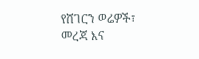የሸገርን ወሬዎች፣ መረጃ እና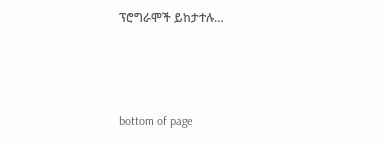ፕሮግራሞች ይከታተሉ…



bottom of page